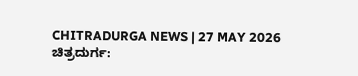CHITRADURGA NEWS | 27 MAY 2026
ಚಿತ್ರದುರ್ಗ: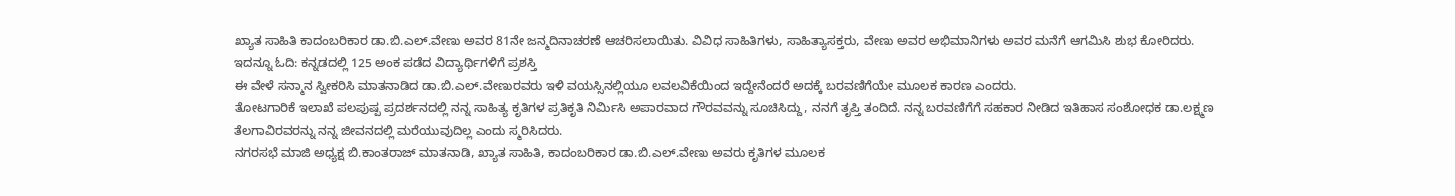ಖ್ಯಾತ ಸಾಹಿತಿ ಕಾದಂಬರಿಕಾರ ಡಾ.ಬಿ.ಎಲ್.ವೇಣು ಅವರ 81ನೇ ಜನ್ಮದಿನಾಚರಣೆ ಆಚರಿಸಲಾಯಿತು. ವಿವಿಧ ಸಾಹಿತಿಗಳು, ಸಾಹಿತ್ಯಾಸಕ್ತರು, ವೇಣು ಅವರ ಅಭಿಮಾನಿಗಳು ಅವರ ಮನೆಗೆ ಆಗಮಿಸಿ ಶುಭ ಕೋರಿದರು.
ಇದನ್ನೂ ಓದಿ: ಕನ್ನಡದಲ್ಲಿ 125 ಅಂಕ ಪಡೆದ ವಿದ್ಯಾರ್ಥಿಗಳಿಗೆ ಪ್ರಶಸ್ತಿ
ಈ ವೇಳೆ ಸನ್ಮಾನ ಸ್ವೀಕರಿಸಿ ಮಾತನಾಡಿದ ಡಾ.ಬಿ.ಎಲ್.ವೇಣುರವರು ಇಳಿ ವಯಸ್ಸಿನಲ್ಲಿಯೂ ಲವಲವಿಕೆಯಿಂದ ಇದ್ದೇನೆಂದರೆ ಅದಕ್ಕೆ ಬರವಣಿಗೆಯೇ ಮೂಲಕ ಕಾರಣ ಎಂದರು.
ತೋಟಗಾರಿಕೆ ಇಲಾಖೆ ಪಲಪುಷ್ಪ ಪ್ರದರ್ಶನದಲ್ಲಿ ನನ್ನ ಸಾಹಿತ್ಯ ಕೃತಿಗಳ ಪ್ರತಿಕೃತಿ ನಿರ್ಮಿಸಿ ಅಪಾರವಾದ ಗೌರವವನ್ನು ಸೂಚಿಸಿದ್ದು, ನನಗೆ ತೃಪ್ತಿ ತಂದಿದೆ. ನನ್ನ ಬರವಣಿಗೆಗೆ ಸಹಕಾರ ನೀಡಿದ ಇತಿಹಾಸ ಸಂಶೋಧಕ ಡಾ.ಲಕ್ಷ್ಮಣ ತೆಲಗಾವಿರವರನ್ನು ನನ್ನ ಜೀವನದಲ್ಲಿ ಮರೆಯುವುದಿಲ್ಲ ಎಂದು ಸ್ಮರಿಸಿದರು.
ನಗರಸಭೆ ಮಾಜಿ ಅಧ್ಯಕ್ಷ ಬಿ.ಕಾಂತರಾಜ್ ಮಾತನಾಡಿ, ಖ್ಯಾತ ಸಾಹಿತಿ, ಕಾದಂಬರಿಕಾರ ಡಾ.ಬಿ.ಎಲ್.ವೇಣು ಅವರು ಕೃತಿಗಳ ಮೂಲಕ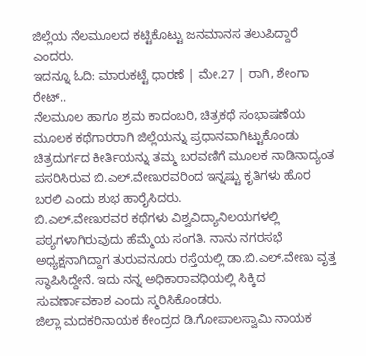ಜಿಲ್ಲೆಯ ನೆಲಮೂಲದ ಕಟ್ಟಿಕೊಟ್ಟು ಜನಮಾನಸ ತಲುಪಿದ್ದಾರೆ ಎಂದರು.
ಇದನ್ನೂ ಓದಿ: ಮಾರುಕಟ್ಟೆ ಧಾರಣೆ | ಮೇ.27 | ರಾಗಿ, ಶೇಂಗಾ ರೇಟ್..
ನೆಲಮೂಲ ಹಾಗೂ ಶ್ರಮ ಕಾದಂಬರಿ, ಚಿತ್ರಕಥೆ ಸಂಭಾಷಣೆಯ ಮೂಲಕ ಕಥೆಗಾರರಾಗಿ ಜಿಲ್ಲೆಯನ್ನು ಪ್ರಧಾನವಾಗಿಟ್ಟುಕೊಂಡು ಚಿತ್ರದುರ್ಗದ ಕೀರ್ತಿಯನ್ನು ತಮ್ಮ ಬರವಣಿಗೆ ಮೂಲಕ ನಾಡಿನಾದ್ಯಂತ ಪಸರಿಸಿರುವ ಬಿ.ಎಲ್.ವೇಣುರವರಿಂದ ಇನ್ನಷ್ಟು ಕೃತಿಗಳು ಹೊರ ಬರಲಿ ಎಂದು ಶುಭ ಹಾರೈಸಿದರು.
ಬಿ.ಎಲ್.ವೇಣುರವರ ಕಥೆಗಳು ವಿಶ್ವವಿದ್ಯಾನಿಲಯಗಳಲ್ಲಿ ಪಠ್ಯಗಳಾಗಿರುವುದು ಹೆಮ್ಮೆಯ ಸಂಗತಿ. ನಾನು ನಗರಸಭೆ ಅಧ್ಯಕ್ಷನಾಗಿದ್ದಾಗ ತುರುವನೂರು ರಸ್ತೆಯಲ್ಲಿ ಡಾ.ಬಿ.ಎಲ್.ವೇಣು ವೃತ್ತ ಸ್ಥಾಪಿಸಿದ್ದೇನೆ. ಇದು ನನ್ನ ಅಧಿಕಾರಾವಧಿಯಲ್ಲಿ ಸಿಕ್ಕಿದ ಸುವರ್ಣಾವಕಾಶ ಎಂದು ಸ್ಮರಿಸಿಕೊಂಡರು.
ಜಿಲ್ಲಾ ಮದಕರಿನಾಯಕ ಕೇಂದ್ರದ ಡಿ.ಗೋಪಾಲಸ್ವಾಮಿ ನಾಯಕ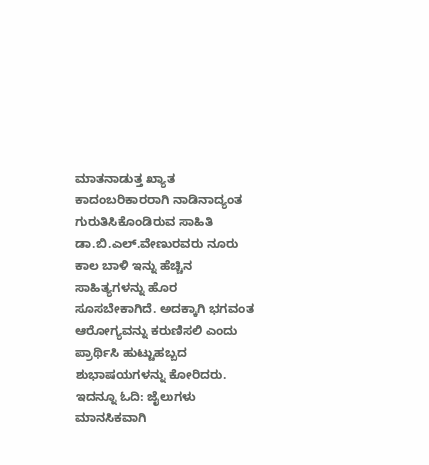ಮಾತನಾಡುತ್ತ ಖ್ಯಾತ ಕಾದಂಬರಿಕಾರರಾಗಿ ನಾಡಿನಾದ್ಯಂತ ಗುರುತಿಸಿಕೊಂಡಿರುವ ಸಾಹಿತಿ ಡಾ.ಬಿ.ಎಲ್.ವೇಣುರವರು ನೂರು ಕಾಲ ಬಾಳಿ ಇನ್ನು ಹೆಚ್ಚಿನ ಸಾಹಿತ್ಯಗಳನ್ನು ಹೊರ ಸೂಸಬೇಕಾಗಿದೆ. ಅದಕ್ಕಾಗಿ ಭಗವಂತ ಆರೋಗ್ಯವನ್ನು ಕರುಣಿಸಲಿ ಎಂದು ಪ್ರಾರ್ಥಿಸಿ ಹುಟ್ಟುಹಬ್ಬದ ಶುಭಾಷಯಗಳನ್ನು ಕೋರಿದರು.
ಇದನ್ನೂ ಓದಿ: ಜೈಲುಗಳು ಮಾನಸಿಕವಾಗಿ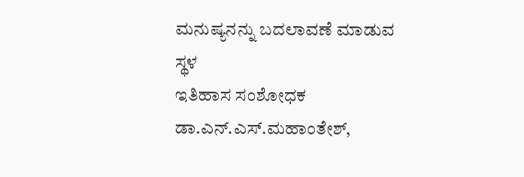ಮನುಷ್ಯನನ್ನು ಬದಲಾವಣೆ ಮಾಡುವ ಸ್ಥಳ
ಇತಿಹಾಸ ಸಂಶೋಧಕ ಡಾ.ಎನ್.ಎಸ್.ಮಹಾಂತೇಶ್,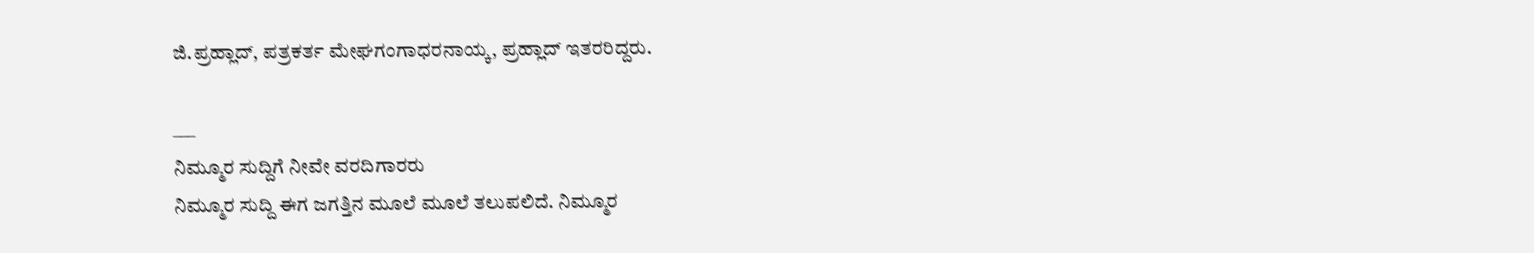ಜಿ.ಪ್ರಹ್ಲಾದ್, ಪತ್ರಕರ್ತ ಮೇಘಗಂಗಾಧರನಾಯ್ಕ, ಪ್ರಹ್ಲಾದ್ ಇತರರಿದ್ದರು.

___
ನಿಮ್ಮೂರ ಸುದ್ದಿಗೆ ನೀವೇ ವರದಿಗಾರರು
ನಿಮ್ಮೂರ ಸುದ್ದಿ ಈಗ ಜಗತ್ತಿನ ಮೂಲೆ ಮೂಲೆ ತಲುಪಲಿದೆ. ನಿಮ್ಮೂರ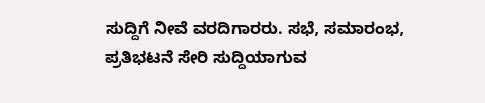ಸುದ್ದಿಗೆ ನೀವೆ ವರದಿಗಾರರು. ಸಭೆ, ಸಮಾರಂಭ, ಪ್ರತಿಭಟನೆ ಸೇರಿ ಸುದ್ದಿಯಾಗುವ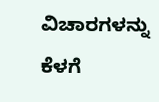ವಿಚಾರಗಳನ್ನು ಕೆಳಗೆ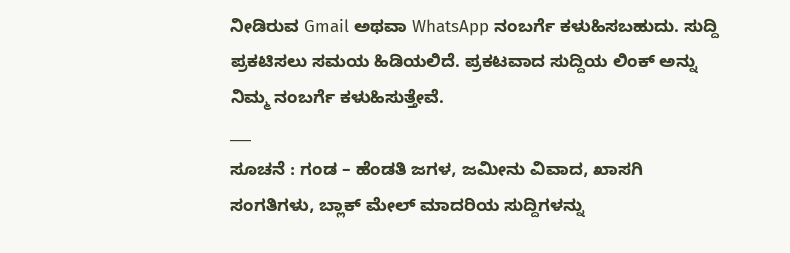ನೀಡಿರುವ Gmail ಅಥವಾ WhatsApp ನಂಬರ್ಗೆ ಕಳುಹಿಸಬಹುದು. ಸುದ್ದಿ ಪ್ರಕಟಿಸಲು ಸಮಯ ಹಿಡಿಯಲಿದೆ. ಪ್ರಕಟವಾದ ಸುದ್ದಿಯ ಲಿಂಕ್ ಅನ್ನು ನಿಮ್ಮ ನಂಬರ್ಗೆ ಕಳುಹಿಸುತ್ತೇವೆ.
___
ಸೂಚನೆ : ಗಂಡ – ಹೆಂಡತಿ ಜಗಳ, ಜಮೀನು ವಿವಾದ, ಖಾಸಗಿ ಸಂಗತಿಗಳು, ಬ್ಲಾಕ್ ಮೇಲ್ ಮಾದರಿಯ ಸುದ್ದಿಗಳನ್ನು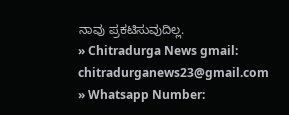ನಾವು ಪ್ರಕಟಿಸುವುದಿಲ್ಲ.
» Chitradurga News gmail: chitradurganews23@gmail.com
» Whatsapp Number: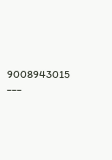9008943015
___